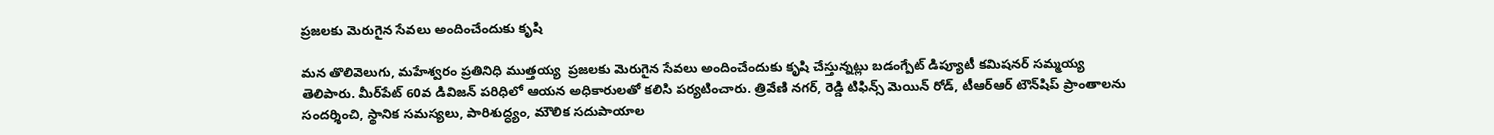ప్రజలకు మెరుగైన సేవలు అందించేందుకు కృషి

మన తొలివెలుగు, మహేశ్వరం ప్రతినిధి ముత్తయ్య  ప్రజలకు మెరుగైన సేవలు అందించేందుకు కృషి చేస్తున్నట్లు బడంగ్పేట్ డిప్యూటీ కమిషనర్ సమ్మయ్య తెలిపారు. మీర్‌పేట్ 60వ డివిజన్ పరిధిలో ఆయన అధికారులతో కలిసి పర్యటించారు. త్రివేణి నగర్, రెడ్డి టిఫిన్స్ మెయిన్ రోడ్, టీఆర్‌ఆర్ టౌన్‌షిప్ ప్రాంతాలను సందర్శించి, స్థానిక సమస్యలు, పారిశుద్ధ్యం, మౌలిక సదుపాయాల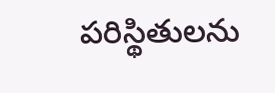పరిస్థితులను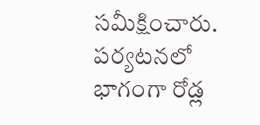సమీక్షించారు. పర్యటనలో భాగంగా రోడ్ల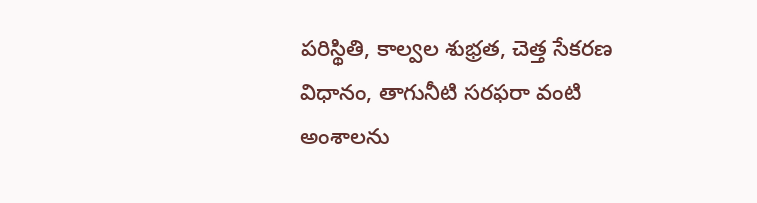పరిస్థితి, కాల్వల శుభ్రత, చెత్త సేకరణ విధానం, తాగునీటి సరఫరా వంటి అంశాలను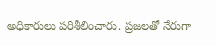అధికారులు పరిశీలించారు. ప్రజలతో నేరుగా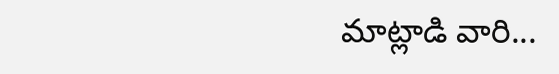మాట్లాడి వారి...